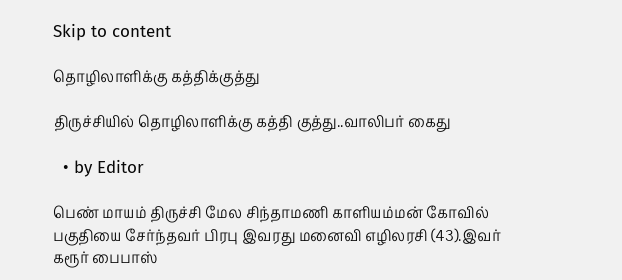Skip to content

தொழிலாளிக்கு கத்திக்குத்து

திருச்சியில் தொழிலாளிக்கு கத்தி குத்து..வாலிபர் கைது

  • by Editor

பெண் மாயம் திருச்சி மேல சிந்தாமணி காளியம்மன் கோவில் பகுதியை சேர்ந்தவர் பிரபு இவரது மனைவி எழிலரசி (43).இவர் கரூர் பைபாஸ்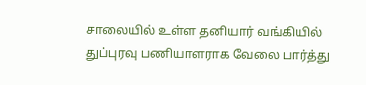சாலையில் உள்ள தனியார் வங்கியில் துப்புரவு பணியாளராக வேலை பார்த்து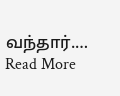வந்தார்.… Read More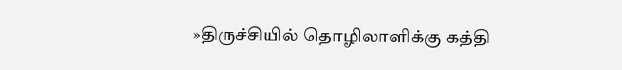»திருச்சியில் தொழிலாளிக்கு கத்தி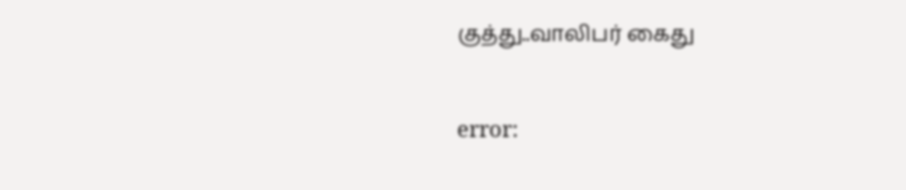குத்து..வாலிபர் கைது

error: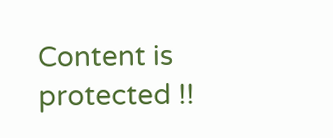Content is protected !!